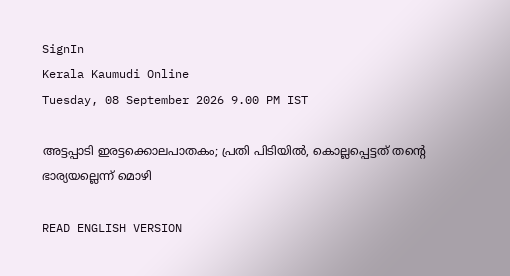SignIn
Kerala Kaumudi Online
Tuesday, 08 September 2026 9.00 PM IST

അട്ടപ്പാടി ഇരട്ടക്കൊലപാതകം; പ്രതി പിടിയിൽ, കൊല്ലപ്പെട്ടത് തന്റെ ഭാര്യയല്ലെന്ന് മൊഴി

READ ENGLISH VERSION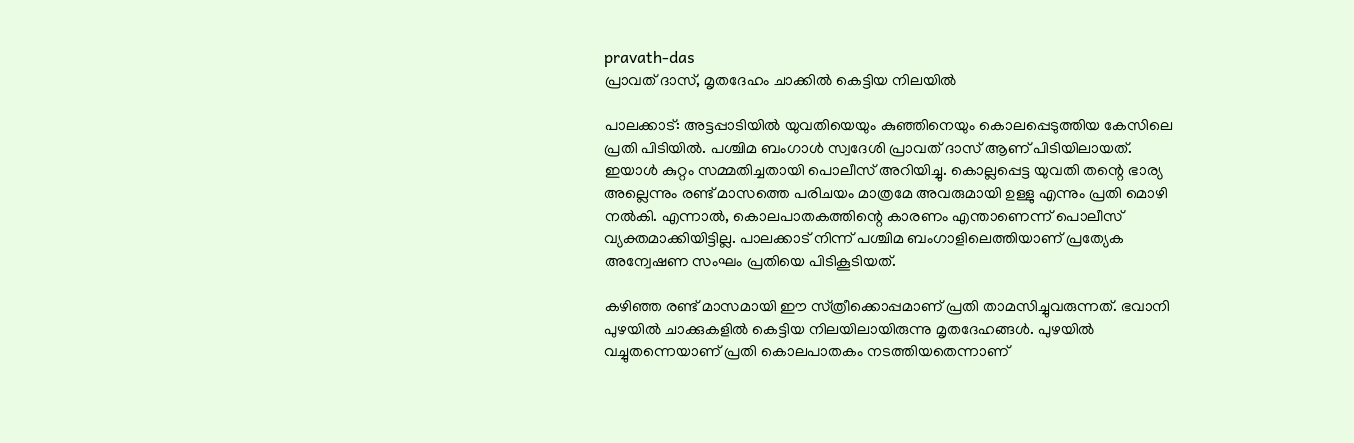pravath-das
പ്രാവത് ദാസ്, മൃതദേഹം ചാക്കിൽ കെട്ടിയ നിലയിൽ

പാലക്കാട്: അട്ടപ്പാടിയിൽ യുവതിയെയും കുഞ്ഞിനെയും കൊലപ്പെടുത്തിയ കേസിലെ പ്രതി പിടിയിൽ. പശ്ചിമ ബംഗാൾ സ്വദേശി പ്രാവത് ദാസ് ആണ് പിടിയിലായത്. ഇയാൾ കുറ്റം സമ്മതിച്ചതായി പൊലീസ് അറിയിച്ചു. കൊല്ലപ്പെട്ട യുവതി തന്റെ ഭാര്യ അല്ലെന്നും രണ്ട് മാസത്തെ പരിചയം മാത്രമേ അവരുമായി ഉള്ളു എന്നും പ്രതി മൊഴി നൽകി. എന്നാൽ, കൊലപാതകത്തിന്റെ കാരണം എന്താണെന്ന് പൊലീസ് വ്യക്തമാക്കിയിട്ടില്ല. പാലക്കാട് നിന്ന് പശ്ചിമ ബംഗാളിലെത്തിയാണ് പ്രത്യേക അന്വേഷണ സംഘം പ്രതിയെ പിടികൂടിയത്.

കഴിഞ്ഞ രണ്ട് മാസമായി ഈ സ്‌ത്രീക്കൊപ്പമാണ് പ്രതി താമസിച്ചുവരുന്നത്. ഭവാനി പുഴയിൽ ചാക്കുകളിൽ കെട്ടിയ നിലയിലായിരുന്നു മൃതദേഹങ്ങൾ. പുഴയിൽ വച്ചുതന്നെയാണ് പ്രതി കൊലപാതകം നടത്തിയതെന്നാണ്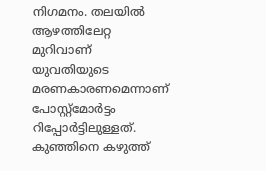നിഗമനം. തലയിൽ ആഴത്തിലേറ്റ മുറിവാണ് യുവതിയുടെ മരണകാരണമെന്നാണ് പോസ്റ്റ്‌മോർട്ടം റിപ്പോർട്ടിലുള്ളത്. കുഞ്ഞിനെ കഴുത്ത്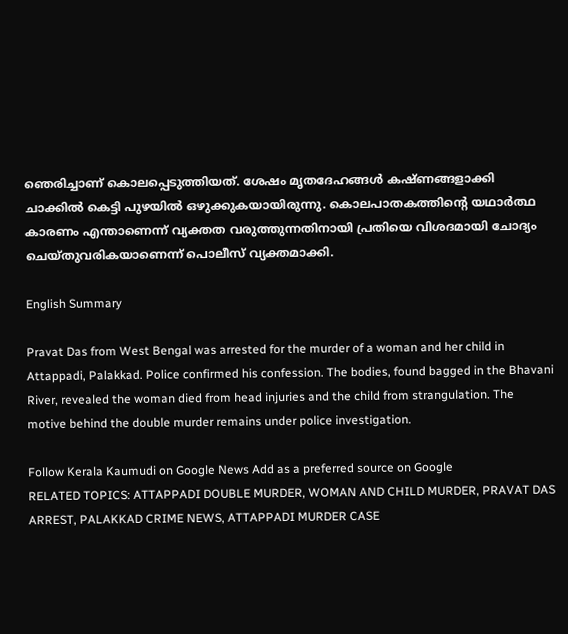ഞെരിച്ചാണ് കൊലപ്പെടുത്തിയത്. ശേഷം മൃതദേഹങ്ങൾ കഷ്‌‌ണങ്ങളാക്കി ചാക്കിൽ കെട്ടി പുഴയിൽ ഒഴുക്കുകയായിരുന്നു. കൊലപാതകത്തിന്റെ യഥാർത്ഥ കാരണം എന്താണെന്ന് വ്യക്തത വരുത്തുന്നതിനായി പ്രതിയെ വിശദമായി ചോദ്യം ചെയ്‌തുവരികയാണെന്ന് പൊലീസ് വ്യക്തമാക്കി.

English Summary

Pravat Das from West Bengal was arrested for the murder of a woman and her child in Attappadi, Palakkad. Police confirmed his confession. The bodies, found bagged in the Bhavani River, revealed the woman died from head injuries and the child from strangulation. The motive behind the double murder remains under police investigation.

Follow Kerala Kaumudi on Google News Add as a preferred source on Google
RELATED TOPICS: ATTAPPADI DOUBLE MURDER, WOMAN AND CHILD MURDER, PRAVAT DAS ARREST, PALAKKAD CRIME NEWS, ATTAPPADI MURDER CASE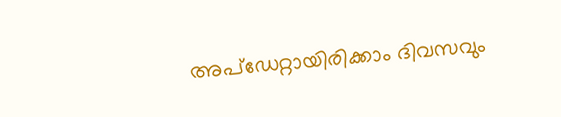അപ്ഡേറ്റായിരിക്കാം ദിവസവും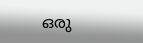ഒരു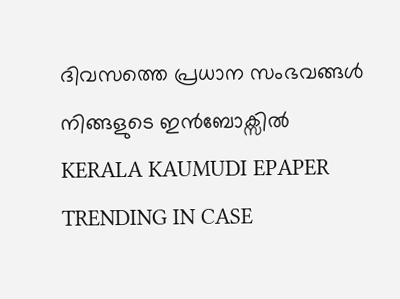ദിവസത്തെ പ്രധാന സംഭവങ്ങൾ നിങ്ങളുടെ ഇൻബോക്സിൽ
KERALA KAUMUDI EPAPER
TRENDING IN CASE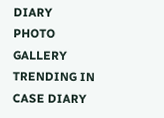DIARY
PHOTO GALLERY
TRENDING IN CASE DIARY